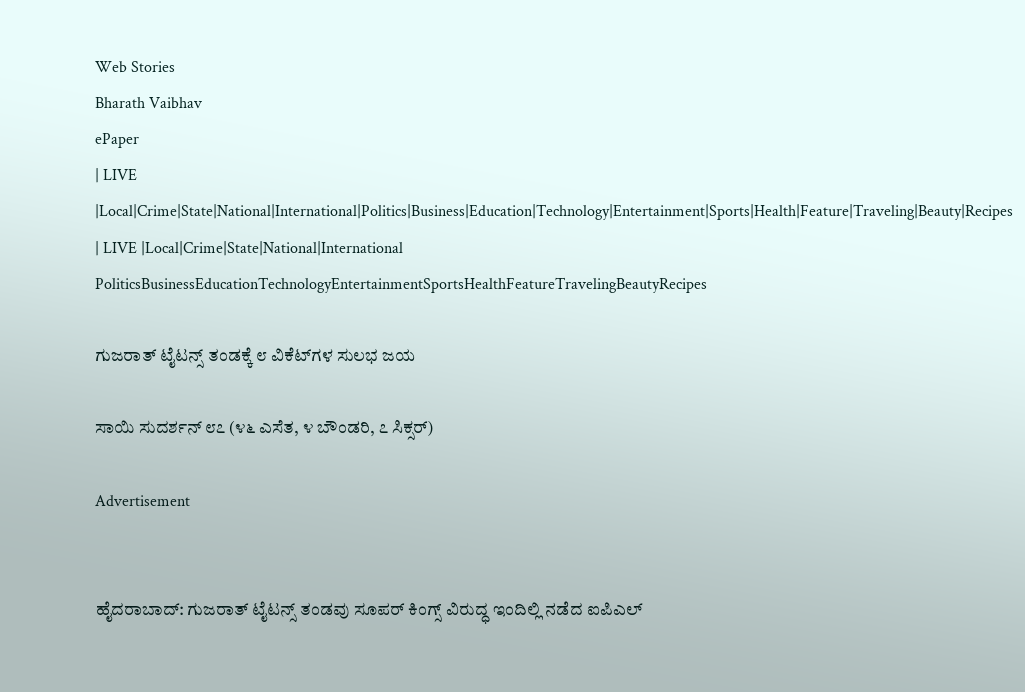Web Stories
Bharath Vaibhav
ePaper
| LIVE |Local|Crime|State|National|International|Politics|Business|Education|Technology|Entertainment|Sports|Health|Feature|Traveling|Beauty|Recipes
| LIVE |Local|Crime|State|National|International
PoliticsBusinessEducationTechnologyEntertainmentSportsHealthFeatureTravelingBeautyRecipes

ಗುಜರಾತ್ ಟೈಟನ್ಸ್ ತಂಡಕ್ಕೆ ೮ ವಿಕೆಟ್‌ಗಳ ಸುಲಭ ಜಯ

ಸಾಯಿ ಸುದರ್ಶನ್ ೮೭ (೪೬ ಎಸೆತ, ೪ ಬೌಂಡರಿ, ೭ ಸಿಕ್ಸರ್)

Advertisement


ಹೈದರಾಬಾದ್: ಗುಜರಾತ್ ಟೈಟನ್ಸ್ ತಂಡವು ಸೂಪರ್ ಕಿಂಗ್ಸ್ ವಿರುದ್ಧ ಇಂದಿಲ್ಲಿ ನಡೆದ ಐಪಿಎಲ್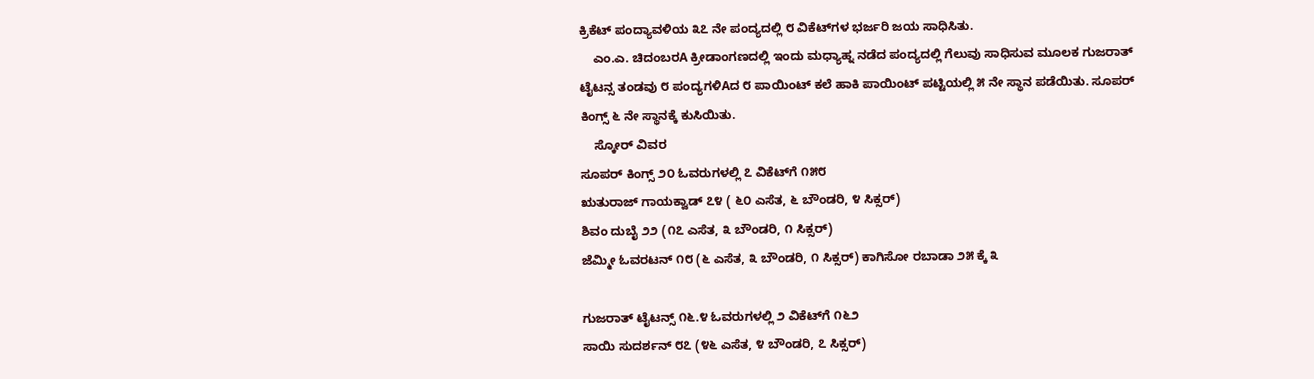ಕ್ರಿಕೆಟ್ ಪಂದ್ಯಾವಳಿಯ ೩೭ ನೇ ಪಂದ್ಯದಲ್ಲಿ ೮ ವಿಕೆಟ್‌ಗಳ ಭರ್ಜರಿ ಜಯ ಸಾಧಿಸಿತು.
    ಎಂ.ಎ. ಚಿದಂಬರA ಕ್ರೀಡಾಂಗಣದಲ್ಲಿ ಇಂದು ಮಧ್ಯಾಹ್ನ ನಡೆದ ಪಂದ್ಯದಲ್ಲಿ ಗೆಲುವು ಸಾಧಿಸುವ ಮೂಲಕ ಗುಜರಾತ್ ಟೈಟನ್ಸ ತಂಡವು ೮ ಪಂದ್ಯಗಳಿAದ ೮ ಪಾಯಿಂಟ್ ಕಲೆ ಹಾಕಿ ಪಾಯಿಂಟ್ ಪಟ್ಟಿಯಲ್ಲಿ ೫ ನೇ ಸ್ಥಾನ ಪಡೆಯಿತು. ಸೂಪರ್ ಕಿಂಗ್ಸ್ ೬ ನೇ ಸ್ಥಾನಕ್ಕೆ ಕುಸಿಯಿತು.
    ಸ್ಕೋರ್ ವಿವರ
ಸೂಪರ್ ಕಿಂಗ್ಸ್ ೨೦ ಓವರುಗಳಲ್ಲಿ ೭ ವಿಕೆಟ್‌ಗೆ ೧೫೮
ಋತುರಾಜ್ ಗಾಯಕ್ವಾಡ್ ೭೪ ( ೬೦ ಎಸೆತ, ೬ ಬೌಂಡರಿ, ೪ ಸಿಕ್ಸರ್)
ಶಿವಂ ದುಬೈ ೨೨ (೧೭ ಎಸೆತ, ೩ ಬೌಂಡರಿ, ೧ ಸಿಕ್ಸರ್)
ಜೆಮ್ಮೀ ಓವರಟನ್ ೧೮ (೬ ಎಸೆತ, ೩ ಬೌಂಡರಿ, ೧ ಸಿಕ್ಸರ್) ಕಾಗಿಸೋ ರಬಾಡಾ ೨೫ ಕ್ಕೆ ೩

ಗುಜರಾತ್ ಟೈಟನ್ಸ್ ೧೬.೪ ಓವರುಗಳಲ್ಲಿ ೨ ವಿಕೆಟ್‌ಗೆ ೧೬೨
ಸಾಯಿ ಸುದರ್ಶನ್ ೮೭ (೪೬ ಎಸೆತ, ೪ ಬೌಂಡರಿ, ೭ ಸಿಕ್ಸರ್)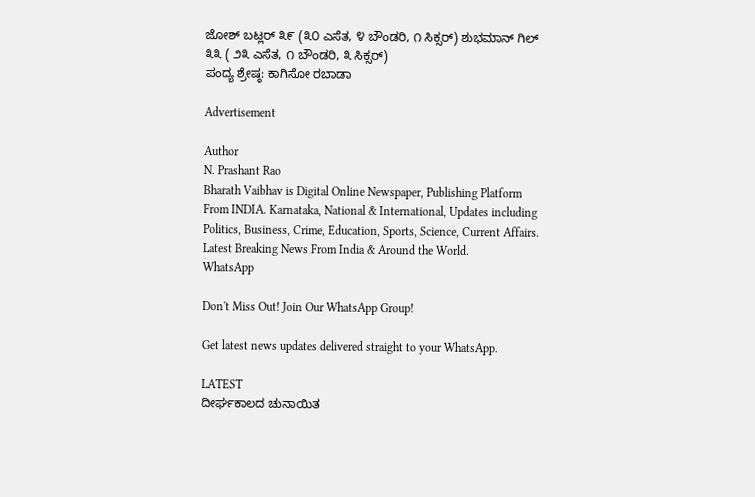ಜೋಶ್ ಬಟ್ಲರ್ ೩೯ (೩೦ ಎಸೆತ, ೪ ಬೌಂಡರಿ, ೧ ಸಿಕ್ಸರ್) ಶುಭಮಾನ್ ಗಿಲ್ ೩೩ ( ೨೩ ಎಸೆತ, ೧ ಬೌಂಡರಿ, ೩ ಸಿಕ್ಸರ್)
ಪಂದ್ಯ ಶ್ರೇಷ್ಠ: ಕಾಗಿಸೋ ರಬಾಡಾ

Advertisement

Author
N. Prashant Rao
Bharath Vaibhav is Digital Online Newspaper, Publishing Platform From INDIA. Karnataka, National & International, Updates including Politics, Business, Crime, Education, Sports, Science, Current Affairs. Latest Breaking News From India & Around the World.
WhatsApp

Don't Miss Out! Join Our WhatsApp Group!

Get latest news updates delivered straight to your WhatsApp.

LATEST
ದೀರ್ಘಕಾಲದ ಚುನಾಯಿತ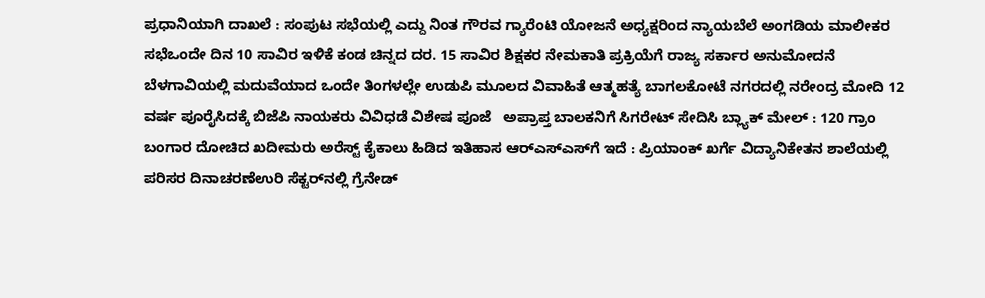ಪ್ರಧಾನಿಯಾಗಿ ದಾಖಲೆ : ಸಂಪುಟ ಸಭೆಯಲ್ಲಿ ಎದ್ದು ನಿಂತ ಗೌರವ ಗ್ಯಾರೆಂಟಿ ಯೋಜನೆ ಅಧ್ಯಕ್ಷರಿಂದ ನ್ಯಾಯಬೆಲೆ ಅಂಗಡಿಯ ಮಾಲೀಕರ ಸಭೆಒಂದೇ ದಿನ 10 ಸಾವಿರ ಇಳಿಕೆ ಕಂಡ ಚಿನ್ನದ ದರ. 15 ಸಾವಿರ ಶಿಕ್ಷಕರ ನೇಮಕಾತಿ ಪ್ರಕ್ರಿಯೆಗೆ ರಾಜ್ಯ ಸರ್ಕಾರ ಅನುಮೋದನೆ ಬೆಳಗಾವಿಯಲ್ಲಿ ಮದುವೆಯಾದ ಒಂದೇ ತಿಂಗಳಲ್ಲೇ ಉಡುಪಿ ಮೂಲದ ವಿವಾಹಿತೆ ಆತ್ಮಹತ್ಯೆ ಬಾಗಲಕೋಟೆ ನಗರದಲ್ಲಿ ನರೇಂದ್ರ ಮೋದಿ 12 ವರ್ಷ ಪೂರೈಸಿದಕ್ಕೆ ಬಿಜೆಪಿ ನಾಯಕರು ವಿವಿಧಡೆ ವಿಶೇಷ ಪೂಜೆ   ಅಪ್ರಾಪ್ತ ಬಾಲಕನಿಗೆ ಸಿಗರೇಟ್ ಸೇದಿಸಿ ಬ್ಲ್ಯಾಕ್ ಮೇಲ್ : 120 ಗ್ರಾಂ ಬಂಗಾರ ದೋಚಿದ ಖದೀಮರು ಅರೆಸ್ಟ್ ಕೈಕಾಲು ಹಿಡಿದ ಇತಿಹಾಸ ಆರ್‌ಎಸ್‌ಎಸ್‌ಗೆ ಇದೆ : ಪ್ರಿಯಾಂಕ್ ಖರ್ಗೆ ವಿದ್ಯಾನಿಕೇತನ ಶಾಲೆಯಲ್ಲಿ ಪರಿಸರ ದಿನಾಚರಣೆಉರಿ ಸೆಕ್ಟರ್‌ನಲ್ಲಿ ಗ್ರೆನೇಡ್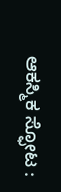ಆಕಸ್ಮಿಕ ಸ್ಫೋಟ :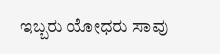ಇಬ್ಬರು ಯೋಧರು ಸಾವು